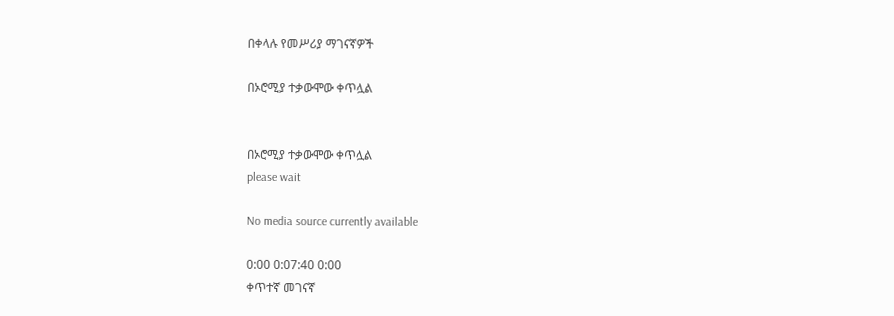በቀላሉ የመሥሪያ ማገናኛዎች

በኦሮሚያ ተቃውሞው ቀጥሏል


በኦሮሚያ ተቃውሞው ቀጥሏል
please wait

No media source currently available

0:00 0:07:40 0:00
ቀጥተኛ መገናኛ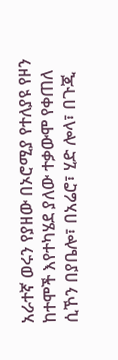አራተኛ ወሩን የያዘው በኦሮሚያ የተለያዩ የዞን ከተሞች እየተካሄደ ያለው ተቃውሞ የቀጠለ ሲኾን በያቤሎ፣ በአሬሮ፣ ሂድ ሎላ፣ በጉጂ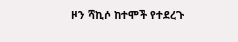ዞን ሻኪሶ ከተሞች የተደረጉ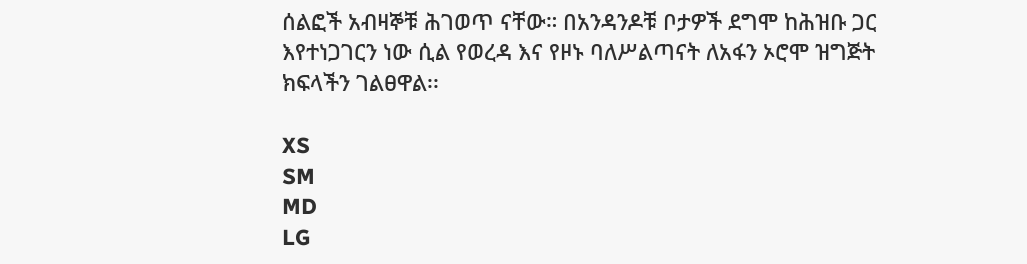ሰልፎች አብዛኞቹ ሕገወጥ ናቸው። በአንዳንዶቹ ቦታዎች ደግሞ ከሕዝቡ ጋር እየተነጋገርን ነው ሲል የወረዳ እና የዞኑ ባለሥልጣናት ለአፋን ኦሮሞ ዝግጅት ክፍላችን ገልፀዋል፡፡

XS
SM
MD
LG